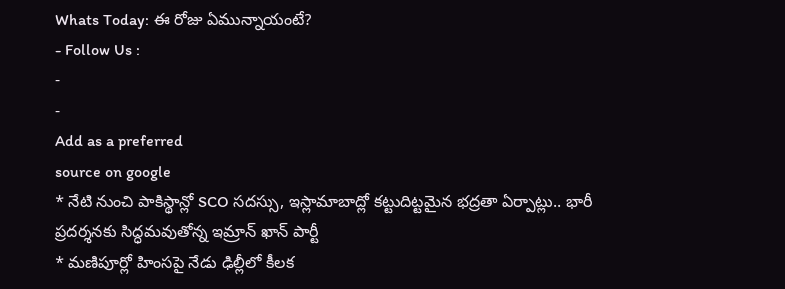Whats Today: ఈ రోజు ఏమున్నాయంటే?
- Follow Us :
-
-
Add as a preferred
source on google
* నేటి నుంచి పాకిస్థాన్లో SCO సదస్సు, ఇస్లామాబాద్లో కట్టుదిట్టమైన భద్రతా ఏర్పాట్లు.. భారీ ప్రదర్శనకు సిద్ధమవుతోన్న ఇమ్రాన్ ఖాన్ పార్టీ
* మణిపూర్లో హింసపై నేడు ఢిల్లీలో కీలక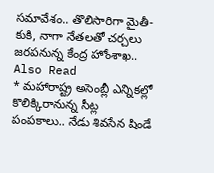సమావేశం.. తొలిసారిగా మైతీ-కుకి, నాగా నేతలతో చర్చలు జరపనున్న కేంద్ర హోంశాఖ..
Also Read
* మహారాష్ట్ర అసెంబ్లీ ఎన్నికల్లో కొలిక్కిరానున్న సీట్ల పంపకాలు.. నేడు శివసేన షిండే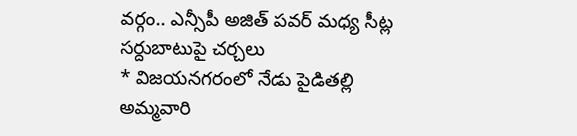వర్గం.. ఎన్సీపీ అజిత్ పవర్ మధ్య సీట్ల సర్దుబాటుపై చర్చలు
* విజయనగరంలో నేడు పైడితల్లి అమ్మవారి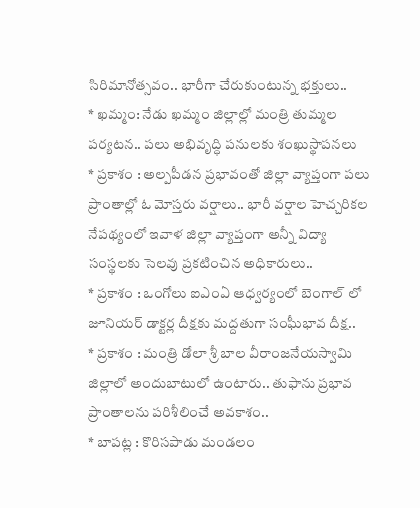సిరిమానోత్సవం.. భారీగా చేరుకుంటున్న భక్తులు..
* ఖమ్మం: నేడు ఖమ్మం జిల్లాల్లో మంత్రి తుమ్మల పర్యటన.. పలు అభివృద్ధి పనులకు శంఖుస్థాపనలు
* ప్రకాశం : అల్పపీడన ప్రభావంతో జిల్లా వ్యాప్తంగా పలు ప్రాంతాల్లో ఓ మోస్తరు వర్షాలు.. భారీ వర్షాల హెచ్చరికల నేపథ్యంలో ఇవాళ జిల్లా వ్యాప్తంగా అన్నీ విద్యా సంస్థలకు సెలవు ప్రకటించిన అధికారులు..
* ప్రకాశం : ఒంగోలు ఐఎంఏ ఆధ్వర్యంలో బెంగాల్ లో జూనియర్ డాక్టర్ల దీక్షకు మద్దతుగా సంఘీభావ దీక్ష..
* ప్రకాశం : మంత్రి డోలా శ్రీ బాల వీరాంజనేయస్వామి జిల్లాలో అందుబాటులో ఉంటారు.. తుఫాను ప్రభావ ప్రాంతాలను పరిశీలించే అవకాశం..
* బాపట్ల : కొరిసపాడు మండలం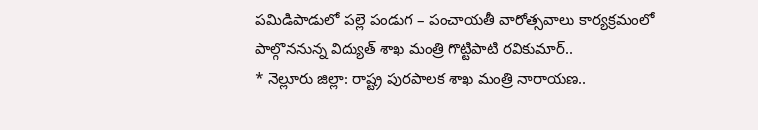పమిడిపాడులో పల్లె పండుగ – పంచాయతీ వారోత్సవాలు కార్యక్రమంలో పాల్గొననున్న విద్యుత్ శాఖ మంత్రి గొట్టిపాటి రవికుమార్..
* నెల్లూరు జిల్లా: రాష్ట్ర పురపాలక శాఖ మంత్రి నారాయణ..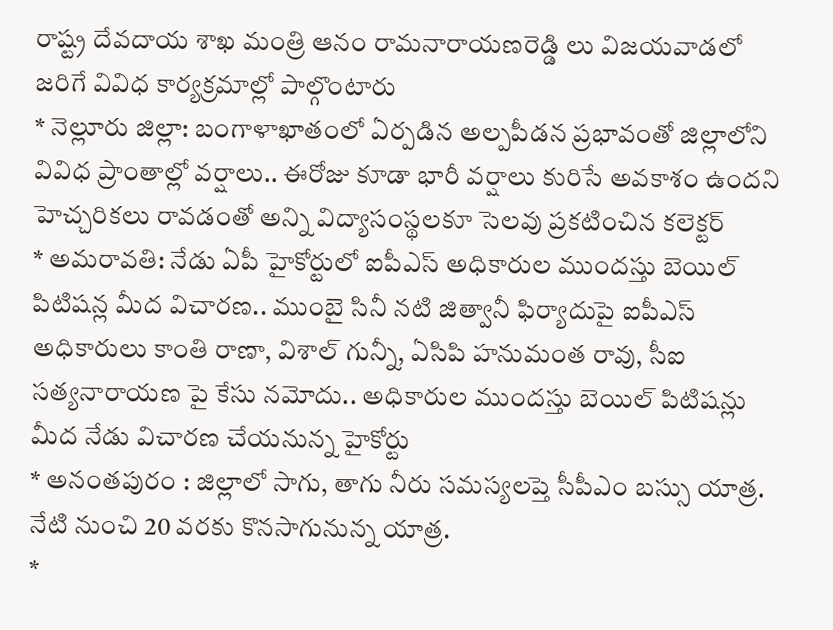రాష్ట్ర దేవదాయ శాఖ మంత్రి ఆనం రామనారాయణరెడ్డి లు విజయవాడలో జరిగే వివిధ కార్యక్రమాల్లో పాల్గొంటారు
* నెల్లూరు జిల్లా: బంగాళాఖాతంలో ఏర్పడిన అల్పపీడన ప్రభావంతో జిల్లాలోని వివిధ ప్రాంతాల్లో వర్షాలు.. ఈరోజు కూడా భారీ వర్షాలు కురిసే అవకాశం ఉందని హెచ్చరికలు రావడంతో అన్ని విద్యాసంస్థలకూ సెలవు ప్రకటించిన కలెక్టర్
* అమరావతి: నేడు ఏపీ హైకోర్టులో ఐపీఎస్ అధికారుల ముందస్తు బెయిల్ పిటిషన్ల మీద విచారణ.. ముంబై సినీ నటి జిత్వానీ ఫిర్యాదుపై ఐపీఎస్ అధికారులు కాంతి రాణా, విశాల్ గున్నీ, ఏసిపి హనుమంత రావు, సీఐ సత్యనారాయణ పై కేసు నమోదు.. అధికారుల ముందస్తు బెయిల్ పిటిషన్లు మీద నేడు విచారణ చేయనున్న హైకోర్టు
* అనంతపురం : జిల్లాలో సాగు, తాగు నీరు సమస్యలప్తె సీపీఎం బస్సు యాత్ర. నేటి నుంచి 20 వరకు కొనసాగునున్న యాత్ర.
*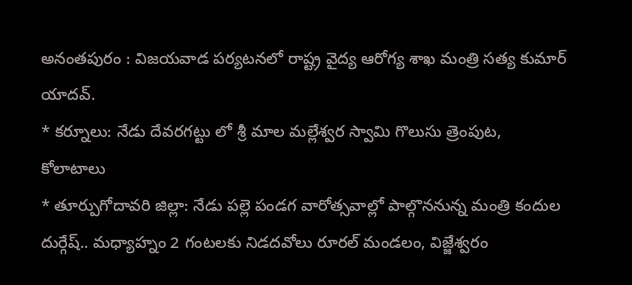అనంతపురం : విజయవాడ పర్యటనలో రాష్ట్ర వైద్య ఆరోగ్య శాఖ మంత్రి సత్య కుమార్ యాదవ్.
* కర్నూలు: నేడు దేవరగట్టు లో శ్రీ మాల మల్లేశ్వర స్వామి గొలుసు త్రెంపుట, కోలాటాలు
* తూర్పుగోదావరి జిల్లా: నేడు పల్లె పండగ వారోత్సవాల్లో పాల్గొననున్న మంత్రి కందుల దుర్గేష్.. మధ్యాహ్నం 2 గంటలకు నిడదవోలు రూరల్ మండలం, విజ్జేశ్వరం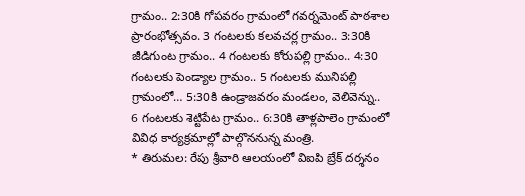గ్రామం.. 2:30కి గోపవరం గ్రామంలో గవర్నమెంట్ పాఠశాల ప్రారంభోత్సవం. 3 గంటలకు కలవచర్ల గ్రామం.. 3:30కి జీడిగుంట గ్రామం.. 4 గంటలకు కోరుపల్లి గ్రామం.. 4:30 గంటలకు పెండ్యాల గ్రామం.. 5 గంటలకు మునిపల్లి గ్రామంలో… 5:30కి ఉండ్రాజవరం మండలం, వెలివెన్ను.. 6 గంటలకు శెట్టిపేట గ్రామం.. 6:30కి తాళ్లపాలెం గ్రామంలో వివిధ కార్యక్రమాల్లో పాల్గొననున్న మంత్రి.
* తిరుమల: రేపు శ్రీవారి ఆలయంలో విఐపి బ్రేక్ దర్శనం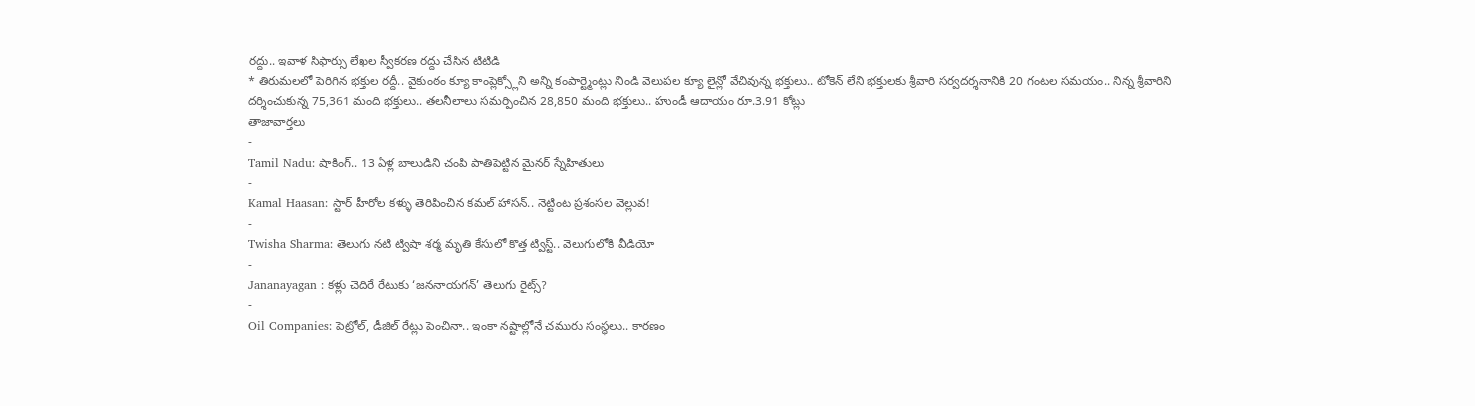రద్దు.. ఇవాళ సిఫార్సు లేఖల స్వీకరణ రద్దు చేసిన టిటిడి
* తిరుమలలో పెరిగిన భక్తుల రద్దీ.. వైకుంఠం క్యూ కాంప్లెక్స్లోని అన్ని కంపార్ట్మెంట్లు నిండి వెలుపల క్యూ లైన్లో వేచివున్న భక్తులు.. టోకెన్ లేని భక్తులకు శ్రీవారి సర్వదర్శనానికి 20 గంటల సమయం.. నిన్న శ్రీవారిని దర్శించుకున్న 75,361 మంది భక్తులు.. తలనీలాలు సమర్పించిన 28,850 మంది భక్తులు.. హుండీ ఆదాయం రూ.3.91 కోట్లు
తాజావార్తలు
-
Tamil Nadu: షాకింగ్.. 13 ఏళ్ల బాలుడిని చంపి పాతిపెట్టిన మైనర్ స్నేహితులు
-
Kamal Haasan: స్టార్ హీరోల కళ్ళు తెరిపించిన కమల్ హాసన్.. నెట్టింట ప్రశంసల వెల్లువ!
-
Twisha Sharma: తెలుగు నటి ట్విషా శర్మ మృతి కేసులో కొత్త ట్విస్ట్.. వెలుగులోకి వీడియో
-
Jananayagan : కళ్లు చెదిరే రేటుకు ‘జననాయగన్’ తెలుగు రైట్స్?
-
Oil Companies: పెట్రోల్, డీజిల్ రేట్లు పెంచినా.. ఇంకా నష్టాల్లోనే చమురు సంస్థలు.. కారణం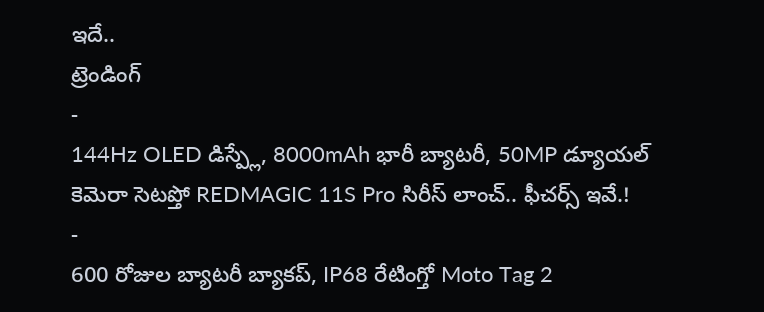ఇదే..
ట్రెండింగ్
-
144Hz OLED డిస్ప్లే, 8000mAh భారీ బ్యాటరీ, 50MP డ్యూయల్ కెమెరా సెటప్తో REDMAGIC 11S Pro సిరీస్ లాంచ్.. ఫీచర్స్ ఇవే.!
-
600 రోజుల బ్యాటరీ బ్యాకప్, IP68 రేటింగ్తో Moto Tag 2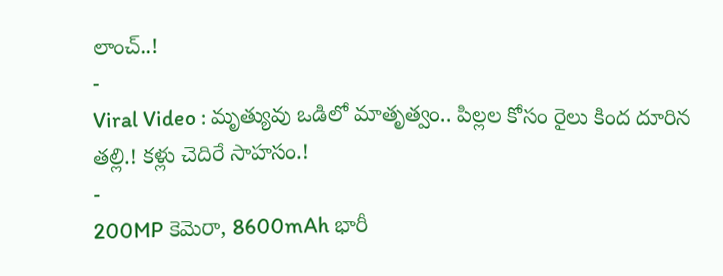లాంచ్..!
-
Viral Video : మృత్యువు ఒడిలో మాతృత్వం.. పిల్లల కోసం రైలు కింద దూరిన తల్లి.! కళ్లు చెదిరే సాహసం.!
-
200MP కెమెరా, 8600mAh భారీ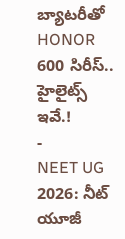బ్యాటరీతో HONOR 600 సిరీస్.. హైలైట్స్ ఇవే.!
-
NEET UG 2026: నీట్ యూజీ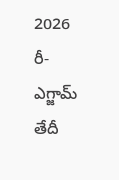2026 రీ-ఎగ్జామ్ తేదీ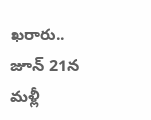ఖరారు.. జూన్ 21న మళ్లీ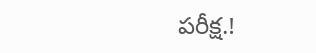పరీక్ష.!